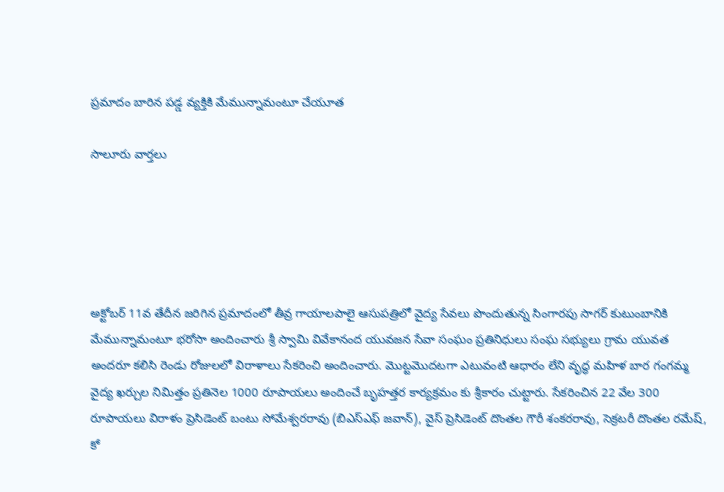ప్రమాదం బారిన పడ్డ వ్యక్తికి మేమున్నామంటూ చేయూత

సాలూరు వార్తలు





అక్టోబర్ 11వ తేదీన జరిగిన ప్రమాదంలో తీవ్ర గాయాలపాలై ఆసుపత్రిలో వైద్య సేవలు పొందుతున్న సింగారపు సాగర్ కుటుంబానికి మేమున్నామంటూ భరోసా అందించారు శ్రీ స్వామి వివేకానంద యువజన సేవా సంఘం ప్రతినిధులు సంఘ సభ్యులు గ్రామ యువత అందరూ కలిసి రెండు రోజులలో విరాళాలు సేకరించి అందించారు. మొట్టమొదటగా ఎటువంటి ఆధారం లేని వృద్ధ మహిళ బార గంగమ్మ వైద్య ఖర్చుల నిమిత్తం ప్రతినెల 1000 రూపాయలు అందించే బృహత్తర కార్యక్రమం కు శ్రీకారం చుట్టారు. సేకరించిన 22 వేల 300 రూపాయలు విరాళం ప్రెసిడెంట్ బంటు సోమేశ్వరరావు (బిఎస్ఎఫ్ జవాన్), వైస్ ప్రెసిడెంట్ దొంతల గౌరీ శంకరరావు, సెక్రటరీ దొంతల రమేష్, కో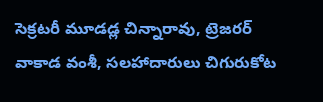సెక్రటరీ మూడడ్ల చిన్నారావు, ట్రెజరర్ వాకాడ వంశీ, సలహాదారులు చిగురుకోట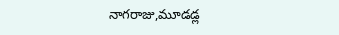నాగరాజు,మూడడ్ల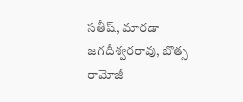సతీష్, మారడా జగదీశ్వరరావు, బొత్స రామోజీ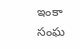ఇంకా సంఘ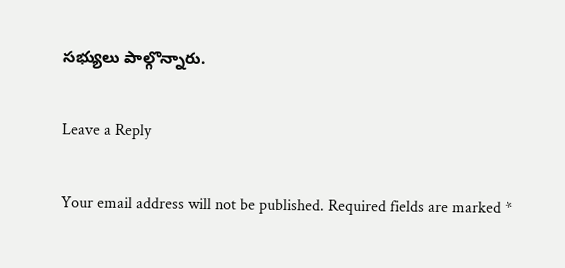సభ్యులు పాల్గొన్నారు.

Leave a Reply

Your email address will not be published. Required fields are marked *